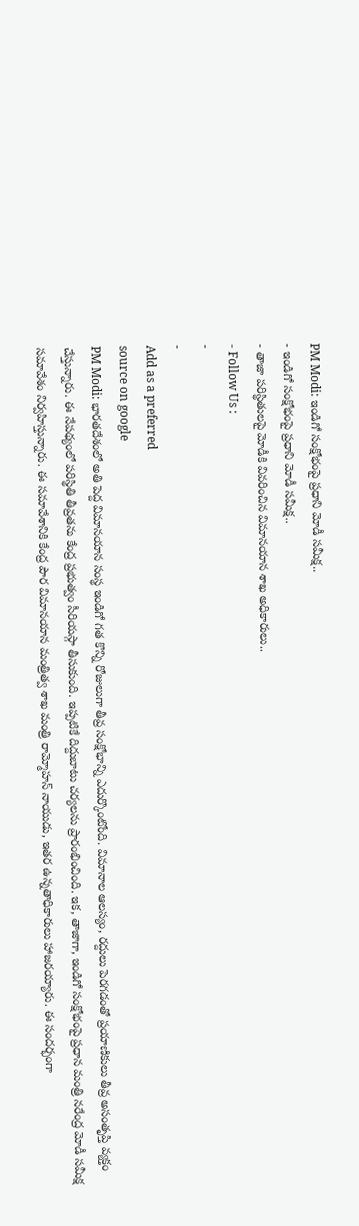PM Modi: ఇండిగో సంక్షోభంపై ప్రధాని మోడీ సమీక్ష..
- ఇండిగో సంక్షోభంపై ప్రధాని మోడీ సమీక్ష..
- తాజా పరిస్థితులపై మోడీకి వివరించిన విమానయాన శాఖ అధికారులు..
- Follow Us :
-
-
Add as a preferred
source on google
PM Modi: భారతదేశంలో అతి పెద్ద విమానయాన సంస్థ ఇండిగో గత కొన్ని రోజులుగా తీవ్ర సంక్షోభాన్ని ఎదుర్కొంటోంది. విమానాల ఆలస్యం, రద్దులు పెరగడంతో ప్రయాణికులు తీవ్ర అసంతృప్తి వ్యక్తం చేస్తున్నారు. ఈ నేపథ్యంలో పరిస్థితి తీవ్రతను కేంద్ర ప్రభుత్వం సీరియస్గా తీసుకుంది. ఇప్పటికే దిద్దుబాటు చర్యలను ప్రారంభించింది. ఇక, తాజాగా, ఇండిగో సంక్షోభంపై ప్రధాన మంత్రి నరేంద్ర మోడీ సమీక్ష సమావేశం నిర్వహిస్తున్నారు. ఈ సమావేశానికి కేంద్ర పౌర విమానయాన మంత్రిత్వ శాఖ మంత్రి రామ్మోహన్ నాయుడు, ఇతర ఉన్నతాధికారులు హాజరయ్యారు. ఈ సందర్భంగా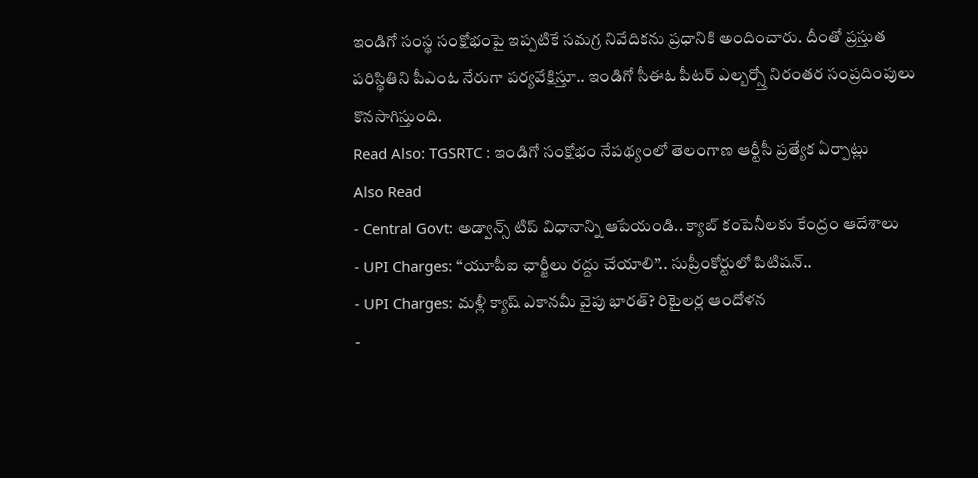ఇండిగో సంస్థ సంక్షోభంపై ఇప్పటికే సమగ్ర నివేదికను ప్రధానికి అందించారు. దీంతో ప్రస్తుత పరిస్థితిని పీఎంఓ నేరుగా పర్యవేక్షిస్తూ.. ఇండిగో సీఈఓ పీటర్ ఎల్బర్స్తో నిరంతర సంప్రదింపులు కొనసాగిస్తుంది.
Read Also: TGSRTC : ఇండిగో సంక్షోభం నేపథ్యంలో తెలంగాణ ఆర్టీసీ ప్రత్యేక ఏర్పాట్లు
Also Read
- Central Govt: అడ్వాన్స్ టిప్ విధానాన్ని ఆపేయండి.. క్యాబ్ కంపెనీలకు కేంద్రం ఆదేశాలు
- UPI Charges: ‘‘యూపీఐ ఛార్జీలు రద్దు చేయాలి’’.. సుప్రీంకోర్టులో పిటిషన్..
- UPI Charges: మళ్లీ క్యాష్ ఎకానమీ వైపు భారత్? రిటైలర్ల ఆందోళన
-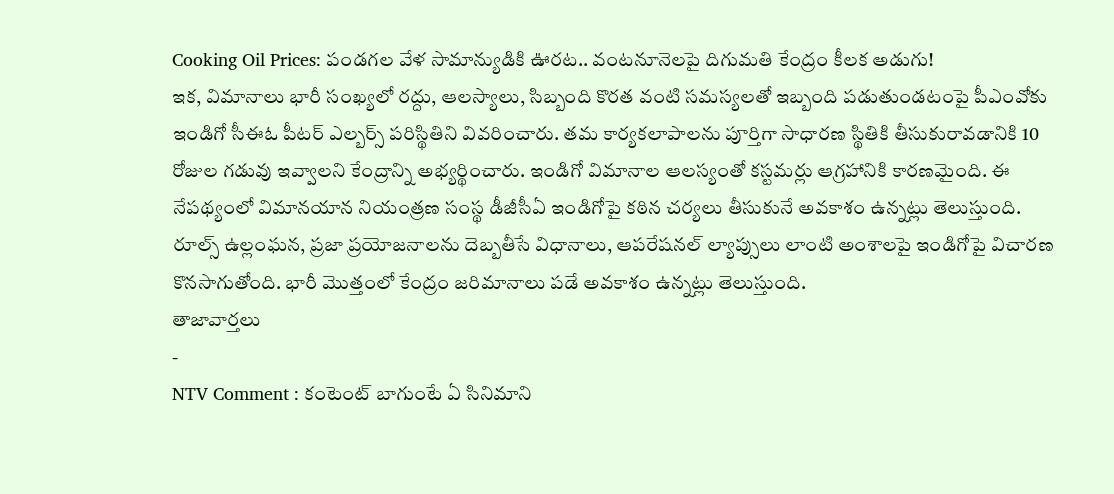Cooking Oil Prices: పండగల వేళ సామాన్యుడికి ఊరట.. వంటనూనెలపై దిగుమతి కేంద్రం కీలక అడుగు!
ఇక, విమానాలు భారీ సంఖ్యలో రద్దు, ఆలస్యాలు, సిబ్బంది కొరత వంటి సమస్యలతో ఇబ్బంది పడుతుండటంపై పీఎంవోకు ఇండిగో సీఈఓ పీటర్ ఎల్బర్స్ పరిస్థితిని వివరించారు. తమ కార్యకలాపాలను పూర్తిగా సాధారణ స్థితికి తీసుకురావడానికి 10 రోజుల గడువు ఇవ్వాలని కేంద్రాన్ని అభ్యర్థించారు. ఇండిగో విమానాల ఆలస్యంతో కస్టమర్లు ఆగ్రహానికి కారణమైంది. ఈ నేపథ్యంలో విమానయాన నియంత్రణ సంస్థ డీజీసీఏ ఇండిగోపై కఠిన చర్యలు తీసుకునే అవకాశం ఉన్నట్లు తెలుస్తుంది. రూల్స్ ఉల్లంఘన, ప్రజా ప్రయోజనాలను దెబ్బతీసే విధానాలు, ఆపరేషనల్ ల్యాప్సులు లాంటి అంశాలపై ఇండిగోపై విచారణ కొనసాగుతోంది. భారీ మొత్తంలో కేంద్రం జరిమానాలు పడే అవకాశం ఉన్నట్లు తెలుస్తుంది.
తాజావార్తలు
-
NTV Comment : కంటెంట్ బాగుంటే ఏ సినిమాని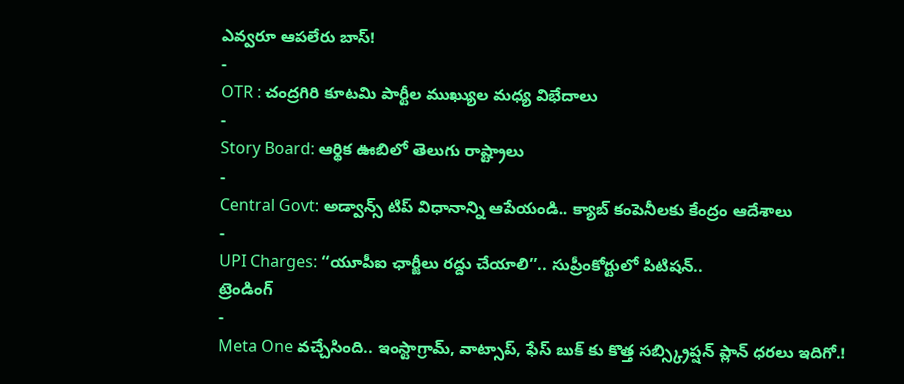ఎవ్వరూ ఆపలేరు బాస్!
-
OTR : చంద్రగిరి కూటమి పార్టీల ముఖ్యుల మధ్య విభేదాలు
-
Story Board: ఆర్థిక ఊబిలో తెలుగు రాష్ట్రాలు
-
Central Govt: అడ్వాన్స్ టిప్ విధానాన్ని ఆపేయండి.. క్యాబ్ కంపెనీలకు కేంద్రం ఆదేశాలు
-
UPI Charges: ‘‘యూపీఐ ఛార్జీలు రద్దు చేయాలి’’.. సుప్రీంకోర్టులో పిటిషన్..
ట్రెండింగ్
-
Meta One వచ్చేసింది.. ఇంస్టాగ్రామ్, వాట్సాప్, ఫేస్ బుక్ కు కొత్త సబ్స్క్రిప్షన్ ప్లాన్ ధరలు ఇదిగో.!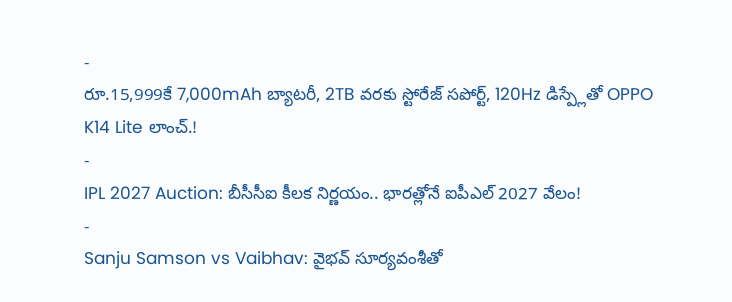-
రూ.15,999కే 7,000mAh బ్యాటరీ, 2TB వరకు స్టోరేజ్ సపోర్ట్, 120Hz డిస్ప్లేతో OPPO K14 Lite లాంచ్.!
-
IPL 2027 Auction: బీసీసీఐ కీలక నిర్ణయం.. భారత్లోనే ఐపీఎల్ 2027 వేలం!
-
Sanju Samson vs Vaibhav: వైభవ్ సూర్యవంశీతో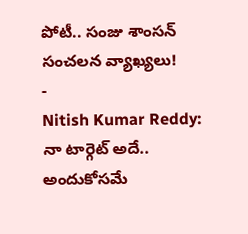పోటీ.. సంజు శాంసన్ సంచలన వ్యాఖ్యలు!
-
Nitish Kumar Reddy: నా టార్గెట్ అదే.. అందుకోసమే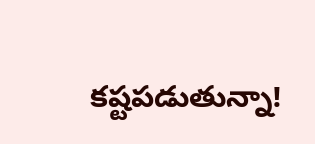కష్టపడుతున్నా!